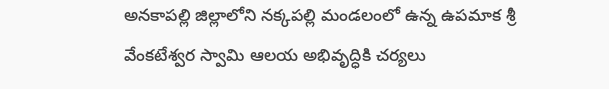అనకాపల్లి జిల్లాలోని నక్కపల్లి మండలంలో ఉన్న ఉపమాక శ్రీ వేంకటేశ్వర స్వామి ఆలయ అభివృద్ధికి చర్యలు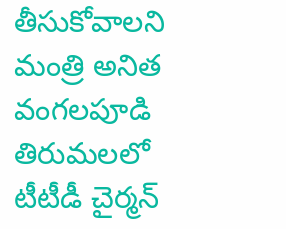తీసుకోవాలని మంత్రి అనిత వంగలపూడి తిరుమలలో టీటీడీ చైర్మన్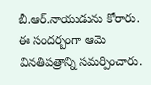బీ.ఆర్.నాయుడును కోరారు. ఈ సందర్బంగా ఆమె వినతిపత్రాన్ని సమర్పించారు.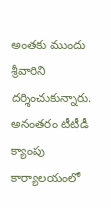అంతకు ముందు శ్రీవారిని దర్శించుకున్నారు. అనంతరం టీటీడీ క్యాంపు కార్యాలయంలో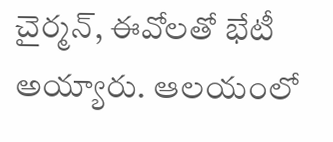చైర్మన్, ఈవోలతో భేటీ అయ్యారు. ఆలయంలో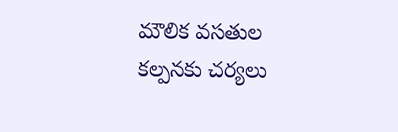మౌలిక వసతుల కల్పనకు చర్యలు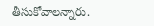తీసుకోవాలన్నారు.